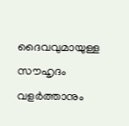ദൈവവുമായുള്ള സൗഹൃദം വളര്‍ത്താനും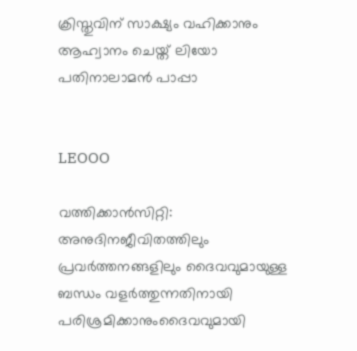ക്രിസ്തുവിന് സാക്ഷ്യം വഹിക്കാനും ആഹ്വാനം ചെയ്ത് ലിയോ പതിനാലാമന്‍ പാപ്പാ


LEOOO

വത്തിക്കാന്‍സിറ്റി: അനുദിനജീവിതത്തിലും പ്രവര്‍ത്തനങ്ങളിലും ദൈവവുമായുള്ള ബന്ധം വളര്‍ത്തുന്നതിനായി പരിശ്രമിക്കാനുംദൈവവുമായി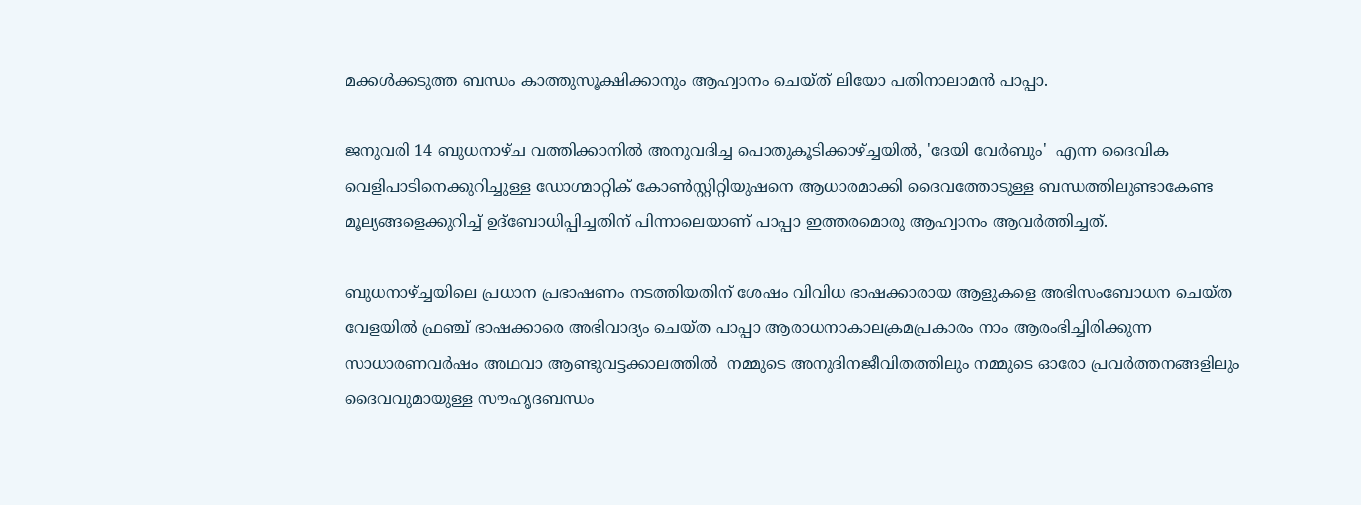മക്കള്‍ക്കടുത്ത ബന്ധം കാത്തുസൂക്ഷിക്കാനും ആഹ്വാനം ചെയ്ത് ലിയോ പതിനാലാമന്‍ പാപ്പാ.

ജനുവരി 14 ബുധനാഴ്ച വത്തിക്കാനില്‍ അനുവദിച്ച പൊതുകൂടിക്കാഴ്ച്ചയില്‍, 'ദേയി വേര്‍ബും'  എന്ന ദൈവിക വെളിപാടിനെക്കുറിച്ചുള്ള ഡോഗ്മാറ്റിക് കോണ്‍സ്റ്റിറ്റിയുഷനെ ആധാരമാക്കി ദൈവത്തോടുള്ള ബന്ധത്തിലുണ്ടാകേണ്ട മൂല്യങ്ങളെക്കുറിച്ച് ഉദ്‌ബോധിപ്പിച്ചതിന് പിന്നാലെയാണ് പാപ്പാ ഇത്തരമൊരു ആഹ്വാനം ആവര്‍ത്തിച്ചത്.

ബുധനാഴ്ച്ചയിലെ പ്രധാന പ്രഭാഷണം നടത്തിയതിന് ശേഷം വിവിധ ഭാഷക്കാരായ ആളുകളെ അഭിസംബോധന ചെയ്ത വേളയില്‍ ഫ്രഞ്ച് ഭാഷക്കാരെ അഭിവാദ്യം ചെയ്ത പാപ്പാ ആരാധനാകാലക്രമപ്രകാരം നാം ആരംഭിച്ചിരിക്കുന്ന സാധാരണവര്‍ഷം അഥവാ ആണ്ടുവട്ടക്കാലത്തില്‍  നമ്മുടെ അനുദിനജീവിതത്തിലും നമ്മുടെ ഓരോ പ്രവര്‍ത്തനങ്ങളിലും ദൈവവുമായുള്ള സൗഹൃദബന്ധം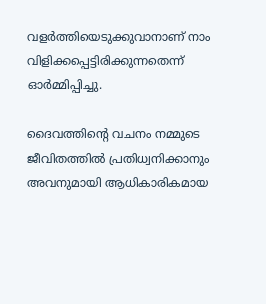വളര്‍ത്തിയെടുക്കുവാനാണ് നാം വിളിക്കപ്പെട്ടിരിക്കുന്നതെന്ന് ഓര്‍മ്മിപ്പിച്ചു.

ദൈവത്തിന്റെ വചനം നമ്മുടെ ജീവിതത്തില്‍ പ്രതിധ്വനിക്കാനും അവനുമായി ആധികാരികമായ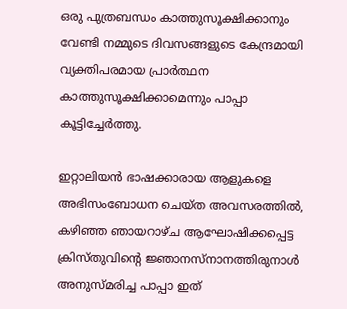ഒരു പുത്രബന്ധം കാത്തുസൂക്ഷിക്കാനും വേണ്ടി നമ്മുടെ ദിവസങ്ങളുടെ കേന്ദ്രമായി വ്യക്തിപരമായ പ്രാര്‍ത്ഥന കാത്തുസൂക്ഷിക്കാമെന്നും പാപ്പാ കൂട്ടിച്ചേര്‍ത്തു.

ഇറ്റാലിയന്‍ ഭാഷക്കാരായ ആളുകളെ അഭിസംബോധന ചെയ്ത അവസരത്തില്‍, കഴിഞ്ഞ ഞായറാഴ്ച ആഘോഷിക്കപ്പെട്ട ക്രിസ്തുവിന്റെ ജ്ഞാനസ്‌നാനത്തിരുനാള്‍ അനുസ്മരിച്ച പാപ്പാ ഇത്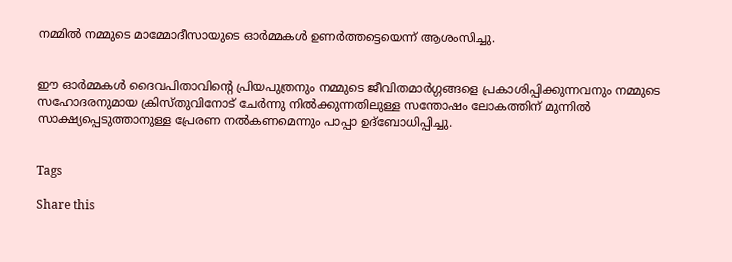നമ്മില്‍ നമ്മുടെ മാമ്മോദീസായുടെ ഓര്‍മ്മകള്‍ ഉണര്‍ത്തട്ടെയെന്ന് ആശംസിച്ചു.


ഈ ഓര്‍മ്മകള്‍ ദൈവപിതാവിന്റെ പ്രിയപുത്രനും നമ്മുടെ ജീവിതമാര്‍ഗ്ഗങ്ങളെ പ്രകാശിപ്പിക്കുന്നവനും നമ്മുടെ സഹോദരനുമായ ക്രിസ്തുവിനോട് ചേര്‍ന്നു നില്‍ക്കുന്നതിലുള്ള സന്തോഷം ലോകത്തിന് മുന്നില്‍ സാക്ഷ്യപ്പെടുത്താനുള്ള പ്രേരണ നല്‍കണമെന്നും പാപ്പാ ഉദ്ബോധിപ്പിച്ചു.


Tags

Share this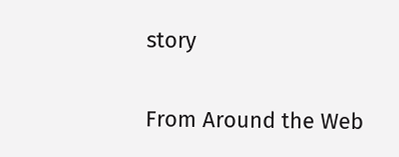story

From Around the Web